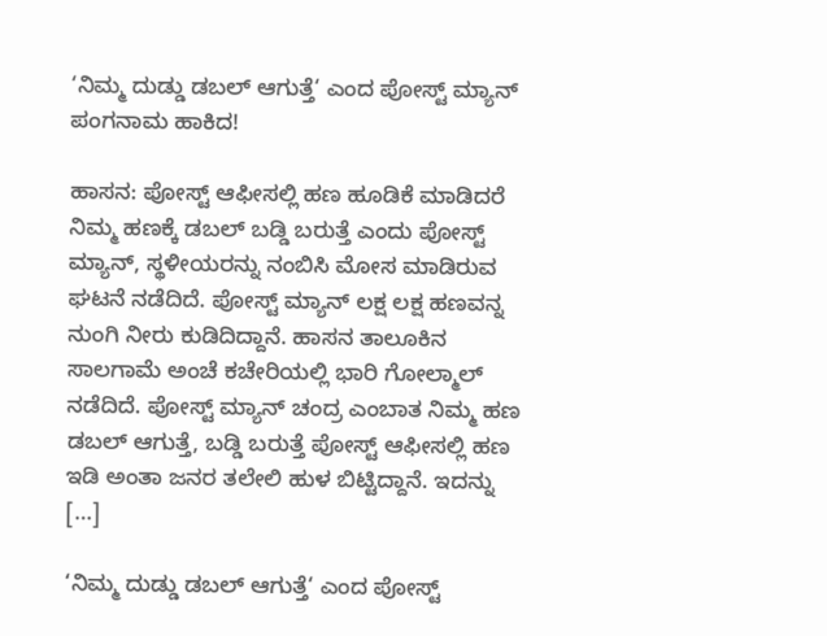‘ನಿಮ್ಮ ದುಡ್ಡು ಡಬಲ್ ಆಗುತ್ತೆ‘ ಎಂದ ಪೋಸ್ಟ್ ಮ್ಯಾನ್ ಪಂಗನಾಮ ಹಾಕಿದ!

ಹಾಸನ: ಪೋಸ್ಟ್ ಆಫೀಸಲ್ಲಿ ಹಣ ಹೂಡಿಕೆ ಮಾಡಿದರೆ ನಿಮ್ಮ ಹಣಕ್ಕೆ ಡಬಲ್ ಬಡ್ಡಿ ಬರುತ್ತೆ ಎಂದು ಪೋಸ್ಟ್ ಮ್ಯಾನ್, ಸ್ಥಳೀಯರನ್ನು ನಂಬಿಸಿ ಮೋಸ ಮಾಡಿರುವ ಘಟನೆ ನಡೆದಿದೆ. ಪೋಸ್ಟ್ ಮ್ಯಾನ್ ಲಕ್ಷ ಲಕ್ಷ ಹಣವನ್ನ ನುಂಗಿ ನೀರು ಕುಡಿದಿದ್ದಾನೆ. ಹಾಸನ ತಾಲೂಕಿನ ಸಾಲಗಾಮೆ ಅಂಚೆ ಕಚೇರಿಯಲ್ಲಿ ಭಾರಿ ಗೋಲ್ಮಾಲ್ ನಡೆದಿದೆ. ಪೋಸ್ಟ್ ಮ್ಯಾನ್ ಚಂದ್ರ ಎಂಬಾತ ನಿಮ್ಮ ಹಣ ಡಬಲ್ ಆಗುತ್ತೆ, ಬಡ್ಡಿ ಬರುತ್ತೆ ಪೋಸ್ಟ್ ಆಫೀಸಲ್ಲಿ ಹಣ ಇಡಿ ಅಂತಾ ಜನರ ತಲೇಲಿ ಹುಳ ಬಿಟ್ಟಿದ್ದಾನೆ. ಇದನ್ನು […]

‘ನಿಮ್ಮ ದುಡ್ಡು ಡಬಲ್ ಆಗುತ್ತೆ‘ ಎಂದ ಪೋಸ್ಟ್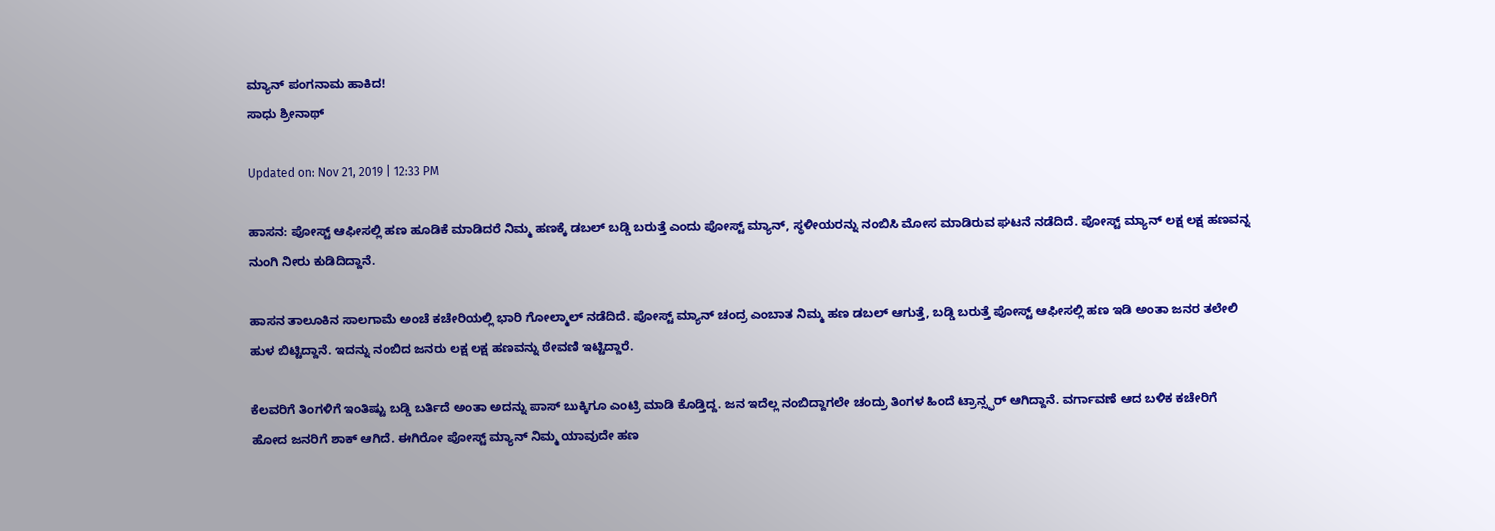ಮ್ಯಾನ್ ಪಂಗನಾಮ ಹಾಕಿದ!
ಸಾಧು ಶ್ರೀನಾಥ್

Updated on: Nov 21, 2019 | 12:33 PM

ಹಾಸನ: ಪೋಸ್ಟ್ ಆಫೀಸಲ್ಲಿ ಹಣ ಹೂಡಿಕೆ ಮಾಡಿದರೆ ನಿಮ್ಮ ಹಣಕ್ಕೆ ಡಬಲ್ ಬಡ್ಡಿ ಬರುತ್ತೆ ಎಂದು ಪೋಸ್ಟ್ ಮ್ಯಾನ್, ಸ್ಥಳೀಯರನ್ನು ನಂಬಿಸಿ ಮೋಸ ಮಾಡಿರುವ ಘಟನೆ ನಡೆದಿದೆ. ಪೋಸ್ಟ್ ಮ್ಯಾನ್ ಲಕ್ಷ ಲಕ್ಷ ಹಣವನ್ನ ನುಂಗಿ ನೀರು ಕುಡಿದಿದ್ದಾನೆ.

ಹಾಸನ ತಾಲೂಕಿನ ಸಾಲಗಾಮೆ ಅಂಚೆ ಕಚೇರಿಯಲ್ಲಿ ಭಾರಿ ಗೋಲ್ಮಾಲ್ ನಡೆದಿದೆ. ಪೋಸ್ಟ್ ಮ್ಯಾನ್ ಚಂದ್ರ ಎಂಬಾತ ನಿಮ್ಮ ಹಣ ಡಬಲ್ ಆಗುತ್ತೆ, ಬಡ್ಡಿ ಬರುತ್ತೆ ಪೋಸ್ಟ್ ಆಫೀಸಲ್ಲಿ ಹಣ ಇಡಿ ಅಂತಾ ಜನರ ತಲೇಲಿ ಹುಳ ಬಿಟ್ಟಿದ್ದಾನೆ. ಇದನ್ನು ನಂಬಿದ ಜನರು ಲಕ್ಷ ಲಕ್ಷ ಹಣವನ್ನು ಠೇವಣಿ ಇಟ್ಟಿದ್ದಾರೆ.

ಕೆಲವರಿಗೆ ತಿಂಗಳಿಗೆ ಇಂತಿಷ್ಟು ಬಡ್ಡಿ ಬರ್ತಿದೆ ಅಂತಾ ಅದನ್ನು ಪಾಸ್ ಬುಕ್ಕಿಗೂ ಎಂಟ್ರಿ ಮಾಡಿ ಕೊಡ್ತಿದ್ದ. ಜನ ಇದೆಲ್ಲ ನಂಬಿದ್ದಾಗಲೇ ಚಂದ್ರು ತಿಂಗಳ ಹಿಂದೆ ಟ್ರಾನ್ಸ್ಫರ್ ಆಗಿದ್ದಾನೆ. ವರ್ಗಾವಣೆ ಆದ ಬಳಿಕ ಕಚೇರಿಗೆ ಹೋದ ಜನರಿಗೆ ಶಾಕ್ ಆಗಿದೆ. ಈಗಿರೋ ಪೋಸ್ಟ್ ಮ್ಯಾನ್ ನಿಮ್ಮ ಯಾವುದೇ ಹಣ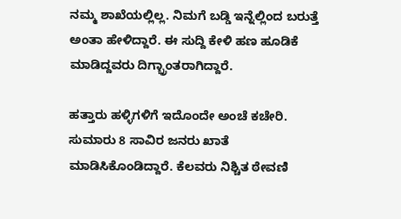ನಮ್ಮ ಶಾಖೆಯಲ್ಲಿಲ್ಲ. ನಿಮಗೆ ಬಡ್ಡಿ ಇನ್ನೆಲ್ಲಿಂದ ಬರುತ್ತೆ ಅಂತಾ ಹೇಳಿದ್ದಾರೆ. ಈ ಸುದ್ದಿ ಕೇಳಿ ಹಣ ಹೂಡಿಕೆ ಮಾಡಿದ್ದವರು ದಿಗ್ಭ್ರಾಂತರಾಗಿದ್ದಾರೆ.

ಹತ್ತಾರು ಹಳ್ಳಿಗಳಿಗೆ ಇದೊಂದೇ ಅಂಚೆ ಕಚೇರಿ. ಸುಮಾರು 8 ಸಾವಿರ ಜನರು ಖಾತೆ ಮಾಡಿಸಿಕೊಂಡಿದ್ದಾರೆ. ಕೆಲವರು ನಿಶ್ಚಿತ ಠೇವಣಿ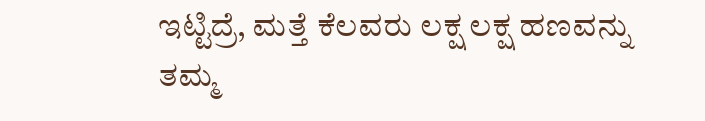ಇಟ್ಟಿದ್ರೆ, ಮತ್ತೆ ಕೆಲವರು ಲಕ್ಷ ಲಕ್ಷ ಹಣವನ್ನು ತಮ್ಮ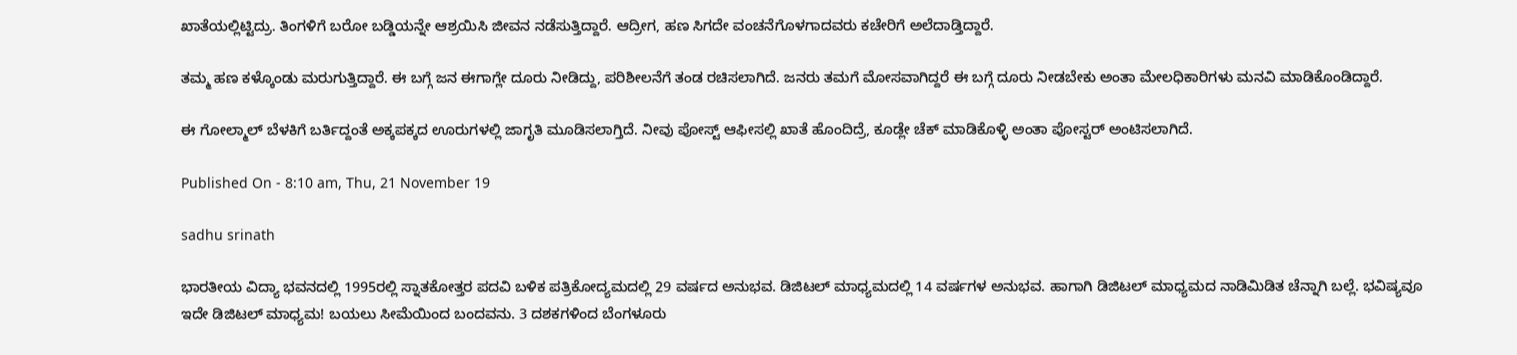ಖಾತೆಯಲ್ಲಿಟ್ಟಿದ್ರು. ತಿಂಗಳಿಗೆ ಬರೋ ಬಡ್ಡಿಯನ್ನೇ ಆಶ್ರಯಿಸಿ ಜೀವನ ನಡೆಸುತ್ತಿದ್ದಾರೆ. ಆದ್ರೀಗ, ಹಣ ಸಿಗದೇ ವಂಚನೆಗೊಳಗಾದವರು ಕಚೇರಿಗೆ ಅಲೆದಾಡ್ತಿದ್ದಾರೆ.

ತಮ್ಮ ಹಣ ಕಳ್ಕೊಂಡು ಮರುಗುತ್ತಿದ್ದಾರೆ. ಈ ಬಗ್ಗೆ ಜನ ಈಗಾಗ್ಲೇ ದೂರು ನೀಡಿದ್ದು, ಪರಿಶೀಲನೆಗೆ ತಂಡ ರಚಿಸಲಾಗಿದೆ. ಜನರು‌ ತಮಗೆ ಮೋಸವಾಗಿದ್ದರೆ ಈ ಬಗ್ಗೆ ದೂರು ನೀಡಬೇಕು ಅಂತಾ ಮೇಲಧಿಕಾರಿಗಳು ಮನವಿ ಮಾಡಿಕೊಂಡಿದ್ದಾರೆ.

ಈ ಗೋಲ್ಮಾಲ್ ಬೆಳಕಿಗೆ ಬರ್ತಿದ್ದಂತೆ ಅಕ್ಕಪಕ್ಕದ ಊರುಗಳಲ್ಲಿ ಜಾಗೃತಿ ಮೂಡಿಸಲಾಗ್ತಿದೆ. ನೀವು ಪೋಸ್ಟ್ ಆಫೀಸಲ್ಲಿ ಖಾತೆ ಹೊಂದಿದ್ರೆ, ಕೂಡ್ಲೇ ಚೆಕ್ ಮಾಡಿಕೊಳ್ಳಿ ಅಂತಾ ಪೋಸ್ಟರ್ ಅಂಟಿಸಲಾಗಿದೆ.

Published On - 8:10 am, Thu, 21 November 19

sadhu srinath

ಭಾರತೀಯ ವಿದ್ಯಾ ಭವನದಲ್ಲಿ 1995ರಲ್ಲಿ ಸ್ನಾತಕೋತ್ತರ ಪದವಿ ಬಳಿಕ ಪತ್ರಿಕೋದ್ಯಮದಲ್ಲಿ 29 ವರ್ಷದ ಅನುಭವ. ಡಿಜಿಟಲ್ ಮಾಧ್ಯಮದಲ್ಲಿ 14 ವರ್ಷಗಳ ಅನುಭವ. ಹಾಗಾಗಿ ಡಿಜಿಟಲ್ ಮಾಧ್ಯಮದ ನಾಡಿಮಿಡಿತ ಚೆನ್ನಾಗಿ ಬಲ್ಲೆ. ಭವಿಷ್ಯವೂ ಇದೇ ಡಿಜಿಟಲ್ ಮಾಧ್ಯಮ! ಬಯಲು ಸೀಮೆಯಿಂದ ಬಂದವನು. 3 ದಶಕಗಳಿಂದ ಬೆಂಗಳೂರು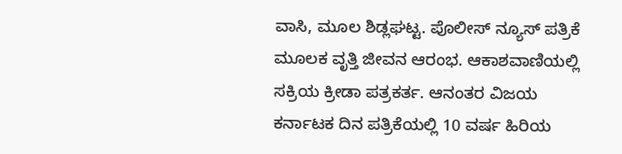ವಾಸಿ, ಮೂಲ ಶಿಡ್ಲಘಟ್ಟ. ಪೊಲೀಸ್ ನ್ಯೂಸ್ ಪತ್ರಿಕೆ ಮೂಲಕ ವೃತ್ತಿ ಜೀವನ ಆರಂಭ. ಆಕಾಶವಾಣಿಯಲ್ಲಿ ಸಕ್ರಿಯ ಕ್ರೀಡಾ ಪತ್ರಕರ್ತ. ಆನಂತರ ವಿಜಯ ಕರ್ನಾಟಕ ದಿನ ಪತ್ರಿಕೆಯಲ್ಲಿ 10 ವರ್ಷ ಹಿರಿಯ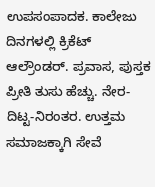ಉಪಸಂಪಾದಕ. ಕಾಲೇಜು ದಿನಗಳಲ್ಲಿ ಕ್ರಿಕೆಟ್ ಆಲ್ರೌಂಡರ್. ಪ್ರವಾಸ, ಪುಸ್ತಕ ಪ್ರೀತಿ ತುಸು ಹೆಚ್ಚು. ನೇರ-ದಿಟ್ಟ-ನಿರಂತರ. ಉತ್ತಮ ಸಮಾಜಕ್ಕಾಗಿ ಸೇವೆ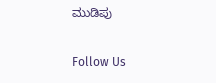ಮುಡಿಪು

Follow Us